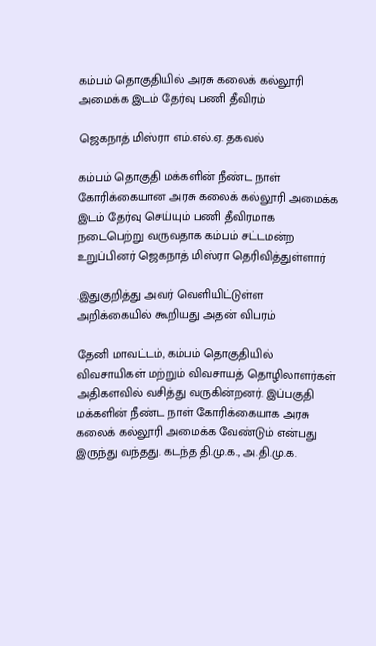கம்பம் தொகுதியில் அரசு கலைக் கல்லூரி அமைக்க இடம் தேர்வு பணி தீவிரம்

ஜெகநாத் மிஸ்ரா எம்.எல்.ஏ. தகவல்

கம்பம் தொகுதி மக்களின் நீண்ட நாள் கோரிக்கையான அரசு கலைக் கல்லூரி அமைக்க இடம் தேர்வு செய்யும் பணி தீவிரமாக நடைபெற்று வருவதாக கம்பம் சட்டமன்ற உறுப்பினர் ஜெகநாத் மிஸ்ரா தெரிவித்துள்ளார்

.இதுகுறித்து அவர் வெளியிட்டுள்ள அறிக்கையில் கூறியது அதன் விபரம்

தேனி மாவட்டம், கம்பம் தொகுதியில் விவசாயிகள் மற்றும் விவசாயத் தொழிலாளர்கள் அதிகளவில் வசித்து வருகின்றனர். இப்பகுதி மக்களின் நீண்ட நாள் கோரிக்கையாக அரசு கலைக் கல்லூரி அமைக்க வேண்டும் என்பது இருந்து வந்தது. கடந்த தி.மு.க., அ.தி.மு.க.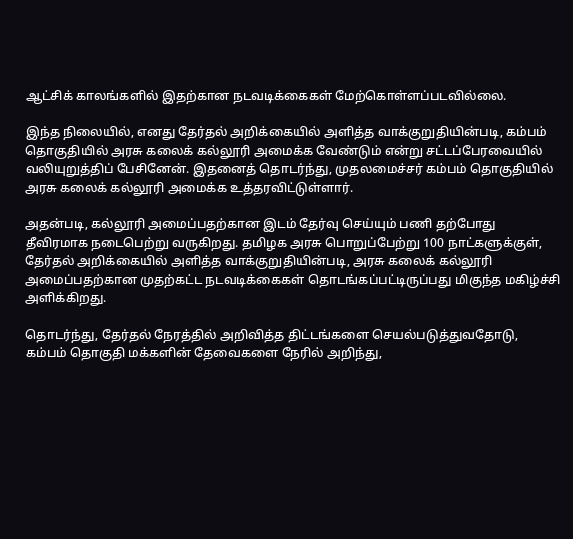ஆட்சிக் காலங்களில் இதற்கான நடவடிக்கைகள் மேற்கொள்ளப்படவில்லை.

இந்த நிலையில், எனது தேர்தல் அறிக்கையில் அளித்த வாக்குறுதியின்படி, கம்பம் தொகுதியில் அரசு கலைக் கல்லூரி அமைக்க வேண்டும் என்று சட்டப்பேரவையில் வலியுறுத்திப் பேசினேன். இதனைத் தொடர்ந்து, முதலமைச்சர் கம்பம் தொகுதியில் அரசு கலைக் கல்லூரி அமைக்க உத்தரவிட்டுள்ளார்.

அதன்படி, கல்லூரி அமைப்பதற்கான இடம் தேர்வு செய்யும் பணி தற்போது தீவிரமாக நடைபெற்று வருகிறது. தமிழக அரசு பொறுப்பேற்று 100 நாட்களுக்குள், தேர்தல் அறிக்கையில் அளித்த வாக்குறுதியின்படி, அரசு கலைக் கல்லூரி அமைப்பதற்கான முதற்கட்ட நடவடிக்கைகள் தொடங்கப்பட்டிருப்பது மிகுந்த மகிழ்ச்சி அளிக்கிறது.

தொடர்ந்து, தேர்தல் நேரத்தில் அறிவித்த திட்டங்களை செயல்படுத்துவதோடு, கம்பம் தொகுதி மக்களின் தேவைகளை நேரில் அறிந்து,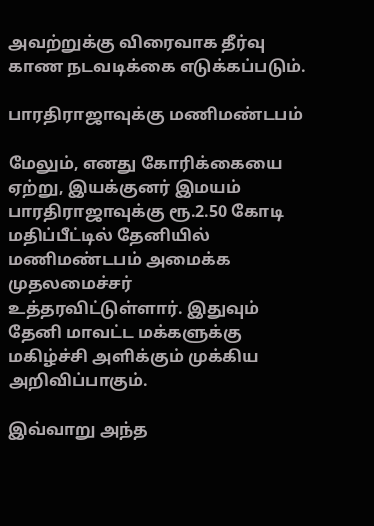அவற்றுக்கு விரைவாக தீர்வு காண நடவடிக்கை எடுக்கப்படும்.

பாரதிராஜாவுக்கு மணிமண்டபம்

மேலும், எனது கோரிக்கையை ஏற்று, இயக்குனர் இமயம் பாரதிராஜாவுக்கு ரூ.2.50 கோடி மதிப்பீட்டில் தேனியில் மணிமண்டபம் அமைக்க முதலமைச்சர் உத்தரவிட்டுள்ளார். இதுவும் தேனி மாவட்ட மக்களுக்கு மகிழ்ச்சி அளிக்கும் முக்கிய அறிவிப்பாகும்.

இவ்வாறு அந்த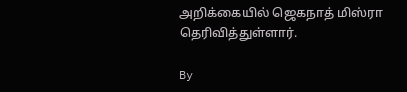அறிக்கையில் ஜெகநாத் மிஸ்ரா தெரிவித்துள்ளார்.

By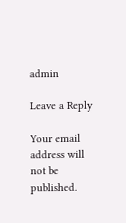admin

Leave a Reply

Your email address will not be published.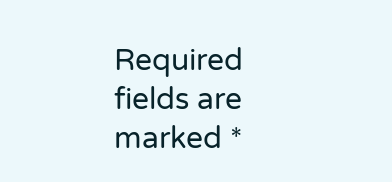Required fields are marked *